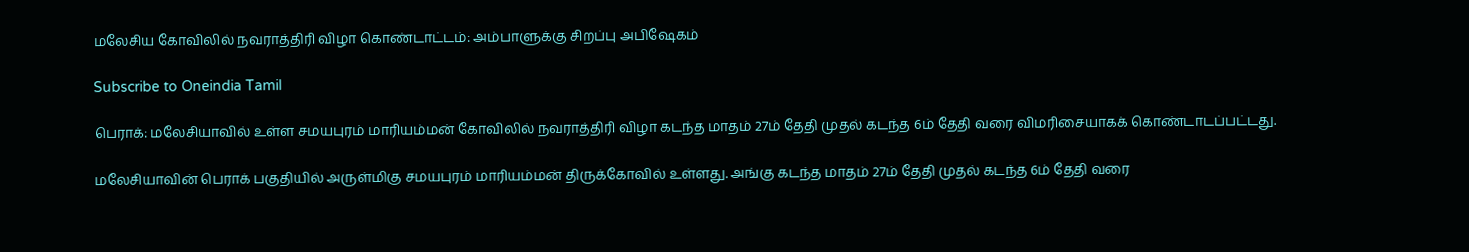மலேசிய கோவிலில் நவராத்திரி விழா கொண்டாட்டம்: அம்பாளுக்கு சிறப்பு அபிஷேகம்

Subscribe to Oneindia Tamil

பெராக்: மலேசியாவில் உள்ள சமயபுரம் மாரியம்மன் கோவிலில் நவராத்திரி விழா கடந்த மாதம் 27ம் தேதி முதல் கடந்த 6ம் தேதி வரை விமரிசையாகக் கொண்டாடப்பட்டது.

மலேசியாவின் பெராக் பகுதியில் அருள்மிகு சமயபுரம் மாரியம்மன் திருக்கோவில் உள்ளது. அங்கு கடந்த மாதம் 27ம் தேதி முதல் கடந்த 6ம் தேதி வரை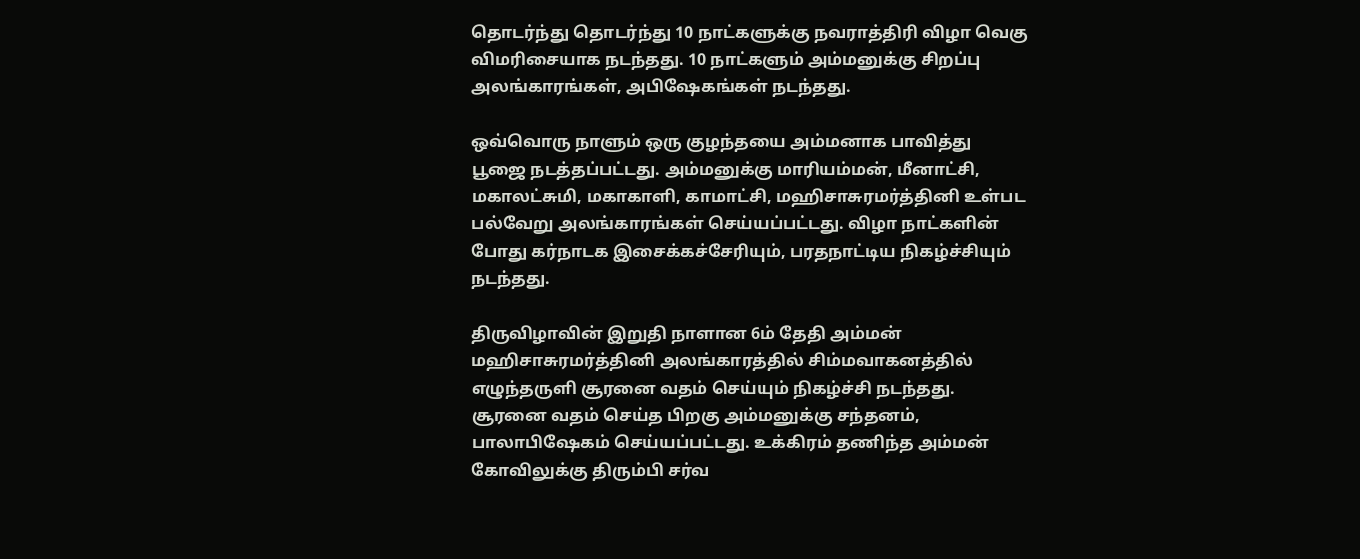தொடர்ந்து தொடர்ந்து 10 நாட்களுக்கு நவராத்திரி விழா வெகு விமரிசையாக நடந்தது. 10 நாட்களும் அம்மனுக்கு சிறப்பு அலங்காரங்கள், அபிஷேகங்கள் நடந்தது.

ஒவ்வொரு நாளும் ஒரு குழந்தயை அம்மனாக பாவித்து பூஜை நடத்தப்பட்டது. அம்மனுக்கு மாரியம்மன், மீனாட்சி, மகாலட்சுமி, மகாகாளி, காமாட்சி, மஹிசாசுரமர்த்தினி உள்பட பல்வேறு அலங்காரங்கள் செய்யப்பட்டது. விழா நாட்களின் போது கர்நாடக இசைக்கச்சேரியும், பரதநாட்டிய நிகழ்ச்சியும் நடந்தது.

திருவிழாவின் இறுதி நாளான 6ம் தேதி அம்மன் மஹிசாசுரமர்த்தினி அலங்காரத்தில் சிம்மவாகனத்தில் எழுந்தருளி சூரனை வதம் செய்யும் நிகழ்ச்சி நடந்தது. சூரனை வதம் செய்த பிறகு அம்மனுக்கு சந்தனம், பாலாபிஷேகம் செய்யப்பட்டது. உக்கிரம் தணிந்த அம்மன் கோவிலுக்கு திரும்பி சர்வ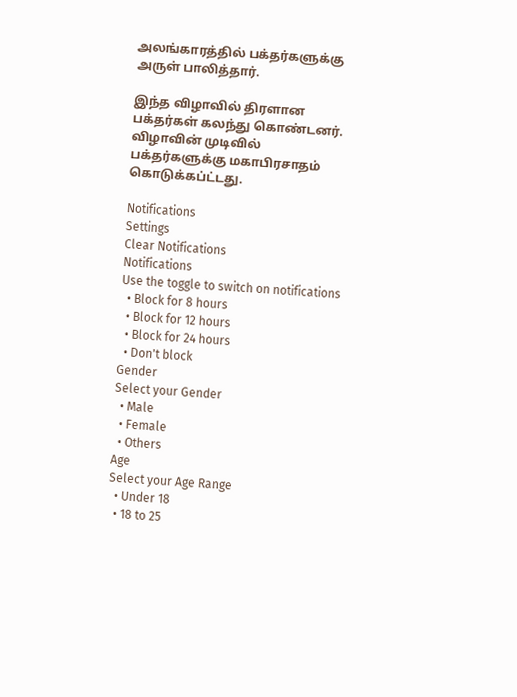அலங்காரத்தில் பக்தர்களுக்கு அருள் பாலித்தார்.

இந்த விழாவில் திரளான பக்தர்கள் கலந்து கொண்டனர். விழாவின் முடிவில் பக்தர்களுக்கு மகாபிரசாதம் கொடுக்கப்ட்டது.

Notifications
Settings
Clear Notifications
Notifications
Use the toggle to switch on notifications
  • Block for 8 hours
  • Block for 12 hours
  • Block for 24 hours
  • Don't block
Gender
Select your Gender
  • Male
  • Female
  • Others
Age
Select your Age Range
  • Under 18
  • 18 to 25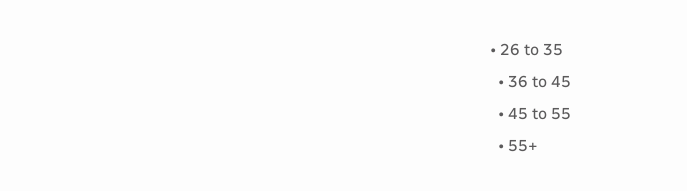• 26 to 35
  • 36 to 45
  • 45 to 55
  • 55+